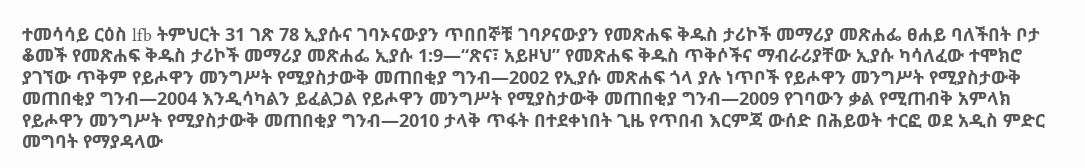ተመሳሳይ ርዕስ lfb ትምህርት 31 ገጽ 78 ኢያሱና ገባኦናውያን ጥበበኞቹ ገባዖናውያን የመጽሐፍ ቅዱስ ታሪኮች መማሪያ መጽሐፌ ፀሐይ ባለችበት ቦታ ቆመች የመጽሐፍ ቅዱስ ታሪኮች መማሪያ መጽሐፌ ኢያሱ 1:9—“ጽና፣ አይዞህ” የመጽሐፍ ቅዱስ ጥቅሶችና ማብራሪያቸው ኢያሱ ካሳለፈው ተሞክሮ ያገኘው ጥቅም የይሖዋን መንግሥት የሚያስታውቅ መጠበቂያ ግንብ—2002 የኢያሱ መጽሐፍ ጎላ ያሉ ነጥቦች የይሖዋን መንግሥት የሚያስታውቅ መጠበቂያ ግንብ—2004 እንዲሳካልን ይፈልጋል የይሖዋን መንግሥት የሚያስታውቅ መጠበቂያ ግንብ—2009 የገባውን ቃል የሚጠብቅ አምላክ የይሖዋን መንግሥት የሚያስታውቅ መጠበቂያ ግንብ—2010 ታላቅ ጥፋት በተደቀነበት ጊዜ የጥበብ እርምጃ ውሰድ በሕይወት ተርፎ ወደ አዲስ ምድር መግባት የማያዳላው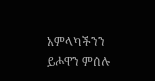አምላካችንን ይሖዋን ምሰሉ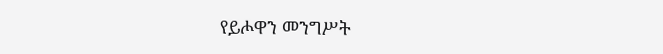የይሖዋን መንግሥት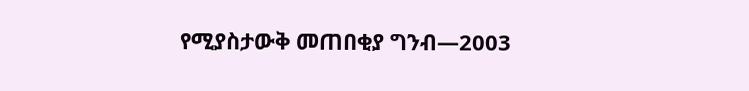የሚያስታውቅ መጠበቂያ ግንብ—2003